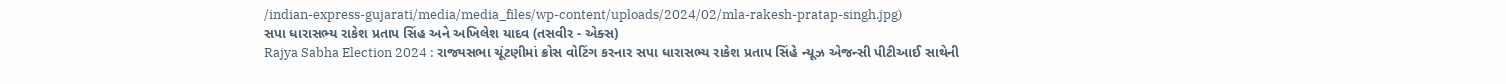/indian-express-gujarati/media/media_files/wp-content/uploads/2024/02/mla-rakesh-pratap-singh.jpg)
સપા ધારાસભ્ય રાકેશ પ્રતાપ સિંહ અને અખિલેશ યાદવ (તસવીર - એક્સ)
Rajya Sabha Election 2024 : રાજ્યસભા ચૂંટણીમાં ક્રોસ વોટિંગ કરનાર સપા ધારાસભ્ય રાકેશ પ્રતાપ સિંહે ન્યૂઝ એજન્સી પીટીઆઈ સાથેની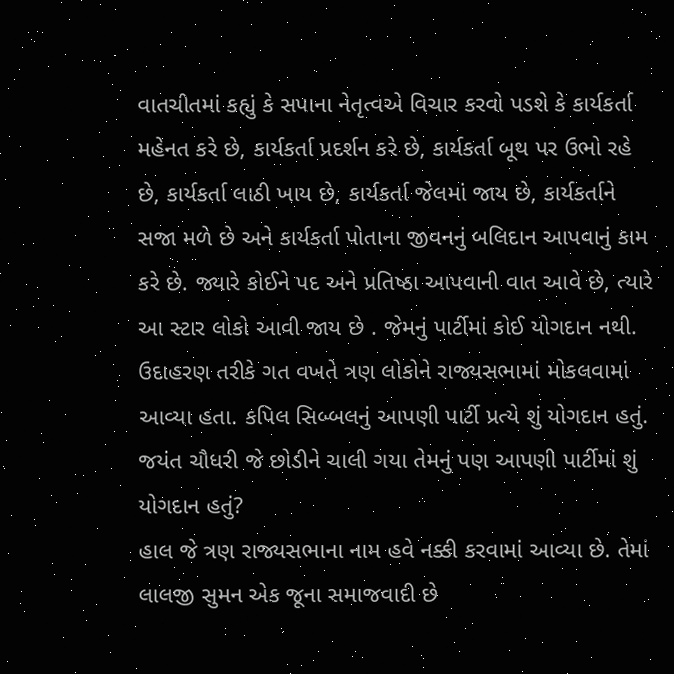વાતચીતમાં કહ્યું કે સપાના નેતૃત્વએ વિચાર કરવો પડશે કે કાર્યકર્તા મહેનત કરે છે, કાર્યકર્તા પ્રદર્શન કરે છે, કાર્યકર્તા બૂથ પર ઉભો રહે છે, કાર્યકર્તા લાઠી ખાય છે, કાર્યકર્તા જેલમાં જાય છે, કાર્યકર્તાને સજા મળે છે અને કાર્યકર્તા પોતાના જીવનનું બલિદાન આપવાનું કામ કરે છે. જ્યારે કોઈને પદ અને પ્રતિષ્ઠા આપવાની વાત આવે છે, ત્યારે આ સ્ટાર લોકો આવી જાય છે . જેમનું પાર્ટીમાં કોઈ યોગદાન નથી. ઉદાહરણ તરીકે ગત વખતે ત્રણ લોકોને રાજ્યસભામાં મોકલવામાં આવ્યા હતા. કપિલ સિબ્બલનું આપણી પાર્ટી પ્રત્યે શું યોગદાન હતું. જયંત ચૌધરી જે છોડીને ચાલી ગયા તેમનું પણ આપણી પાર્ટીમાં શું યોગદાન હતું?
હાલ જે ત્રણ રાજ્યસભાના નામ હવે નક્કી કરવામાં આવ્યા છે. તેમાં લાલજી સુમન એક જૂના સમાજવાદી છે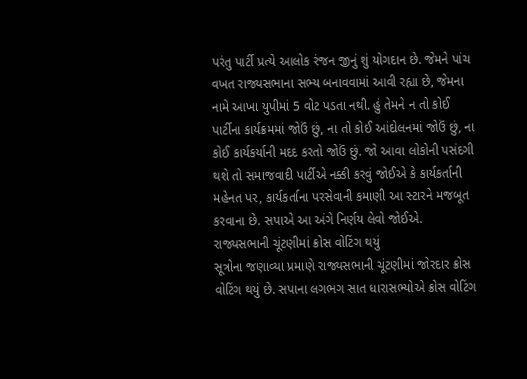પરંતુ પાર્ટી પ્રત્યે આલોક રંજન જીનું શું યોગદાન છે. જેમને પાંચ વખત રાજ્યસભાના સભ્ય બનાવવામાં આવી રહ્યા છે, જેમના નામે આખા યુપીમાં 5 વોટ પડતા નથી. હું તેમને ન તો કોઈ પાર્ટીના કાર્યક્રમમાં જોઉં છું, ના તો કોઈ આંદોલનમાં જોઉં છું, ના કોઈ કાર્યકર્યાની મદદ કરતો જોઉં છું. જો આવા લોકોની પસંદગી થશે તો સમાજવાદી પાર્ટીએ નક્કી કરવું જોઈએ કે કાર્યકર્તાની મહેનત પર, કાર્યકર્તાના પરસેવાની કમાણી આ સ્ટારને મજબૂત કરવાના છે. સપાએ આ અંગે નિર્ણય લેવો જોઈએ.
રાજ્યસભાની ચૂંટણીમાં ક્રોસ વોટિંગ થયું
સૂત્રોના જણાવ્યા પ્રમાણે રાજ્યસભાની ચૂંટણીમાં જોરદાર ક્રોસ વોટિંગ થયું છે. સપાના લગભગ સાત ધારાસભ્યોએ ક્રોસ વોટિંગ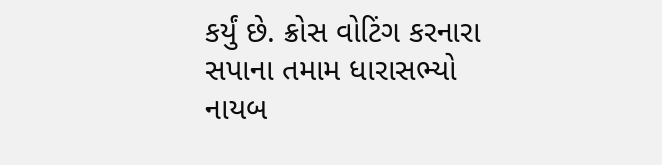કર્યું છે. ક્રોસ વોટિંગ કરનારા સપાના તમામ ધારાસભ્યો નાયબ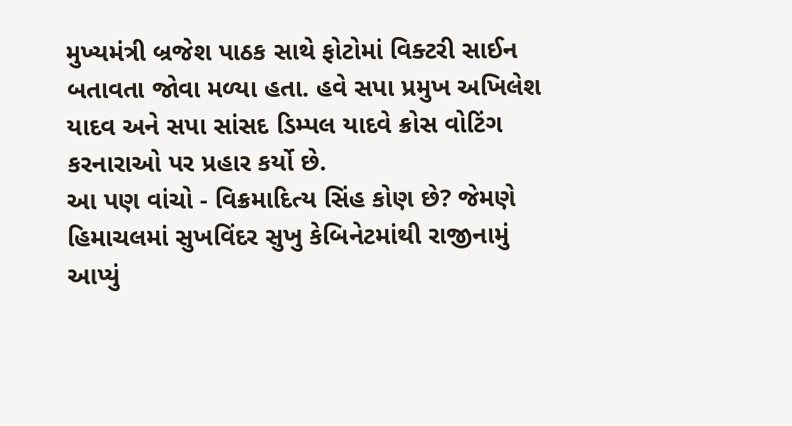મુખ્યમંત્રી બ્રજેશ પાઠક સાથે ફોટોમાં વિક્ટરી સાઈન બતાવતા જોવા મળ્યા હતા. હવે સપા પ્રમુખ અખિલેશ યાદવ અને સપા સાંસદ ડિમ્પલ યાદવે ક્રોસ વોટિંગ કરનારાઓ પર પ્રહાર કર્યો છે.
આ પણ વાંચો - વિક્રમાદિત્ય સિંહ કોણ છે? જેમણે હિમાચલમાં સુખવિંદર સુખુ કેબિનેટમાંથી રાજીનામું આપ્યું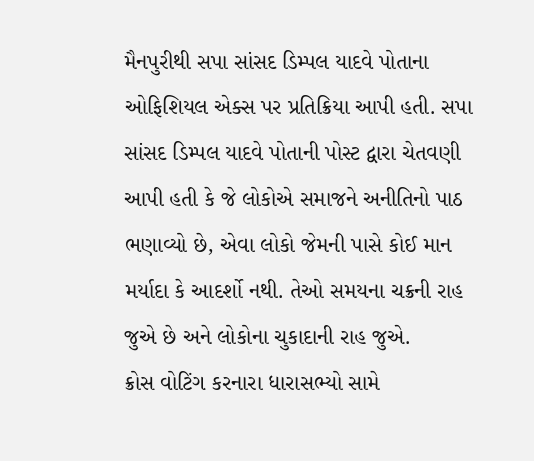મૈનપુરીથી સપા સાંસદ ડિમ્પલ યાદવે પોતાના ઓફિશિયલ એક્સ પર પ્રતિક્રિયા આપી હતી. સપા સાંસદ ડિમ્પલ યાદવે પોતાની પોસ્ટ દ્વારા ચેતવણી આપી હતી કે જે લોકોએ સમાજને અનીતિનો પાઠ ભણાવ્યો છે, એવા લોકો જેમની પાસે કોઈ માન મર્યાદા કે આદર્શો નથી. તેઓ સમયના ચક્રની રાહ જુએ છે અને લોકોના ચુકાદાની રાહ જુએ.
ક્રોસ વોટિંગ કરનારા ધારાસભ્યો સામે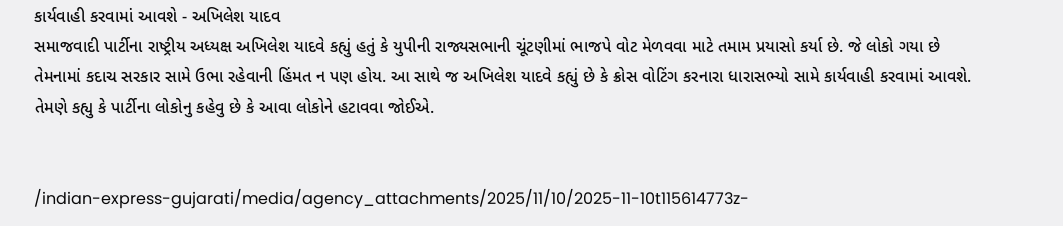કાર્યવાહી કરવામાં આવશે - અખિલેશ યાદવ
સમાજવાદી પાર્ટીના રાષ્ટ્રીય અધ્યક્ષ અખિલેશ યાદવે કહ્યું હતું કે યુપીની રાજ્યસભાની ચૂંટણીમાં ભાજપે વોટ મેળવવા માટે તમામ પ્રયાસો કર્યા છે. જે લોકો ગયા છે તેમનામાં કદાચ સરકાર સામે ઉભા રહેવાની હિંમત ન પણ હોય. આ સાથે જ અખિલેશ યાદવે કહ્યું છે કે ક્રોસ વોટિંગ કરનારા ધારાસભ્યો સામે કાર્યવાહી કરવામાં આવશે. તેમણે કહ્યુ કે પાર્ટીના લોકોનુ કહેવુ છે કે આવા લોકોને હટાવવા જોઈએ.


/indian-express-gujarati/media/agency_attachments/2025/11/10/2025-11-10t115614773z-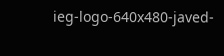ieg-logo-640x480-javed-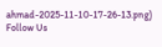ahmad-2025-11-10-17-26-13.png)
Follow Us